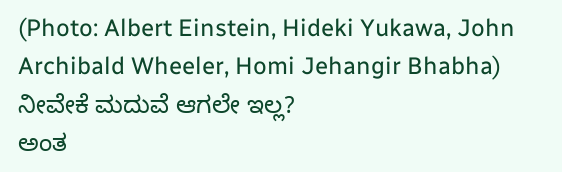(Photo: Albert Einstein, Hideki Yukawa, John Archibald Wheeler, Homi Jehangir Bhabha)
ನೀವೇಕೆ ಮದುವೆ ಆಗಲೇ ಇಲ್ಲ?
ಅಂತ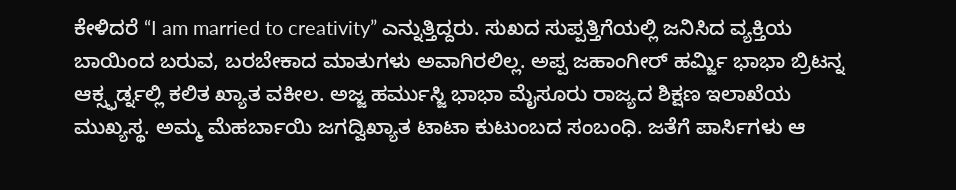ಕೇಳಿದರೆ “I am married to creativity” ಎನ್ನುತ್ತಿದ್ದರು. ಸುಖದ ಸುಪ್ಪತ್ತಿಗೆಯಲ್ಲಿ ಜನಿಸಿದ ವ್ಯಕ್ತಿಯ ಬಾಯಿಂದ ಬರುವ, ಬರಬೇಕಾದ ಮಾತುಗಳು ಅವಾಗಿರಲಿಲ್ಲ. ಅಪ್ಪ ಜಹಾಂಗೀರ್ ಹರ್ಮ್ಜಿ ಭಾಭಾ ಬ್ರಿಟನ್ನ ಆಕ್ಸ್ಫರ್ಡ್ನಲ್ಲಿ ಕಲಿತ ಖ್ಯಾತ ವಕೀಲ. ಅಜ್ಜ ಹರ್ಮುಸ್ಜಿ ಭಾಭಾ ಮೈಸೂರು ರಾಜ್ಯದ ಶಿಕ್ಷಣ ಇಲಾಖೆಯ ಮುಖ್ಯಸ್ಥ. ಅಮ್ಮ ಮೆಹರ್ಬಾಯಿ ಜಗದ್ವಿಖ್ಯಾತ ಟಾಟಾ ಕುಟುಂಬದ ಸಂಬಂಧಿ. ಜತೆಗೆ ಪಾರ್ಸಿಗಳು ಆ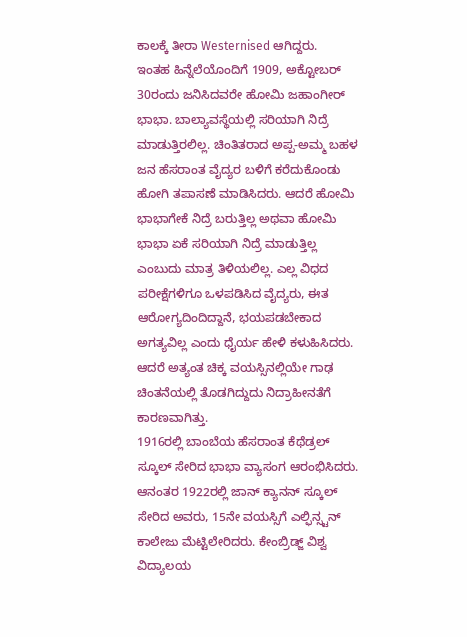ಕಾಲಕ್ಕೆ ತೀರಾ Westernised ಆಗಿದ್ದರು.
ಇಂತಹ ಹಿನ್ನೆಲೆಯೊಂದಿಗೆ 1909, ಅಕ್ಟೋಬರ್ 30ರಂದು ಜನಿಸಿದವರೇ ಹೋಮಿ ಜಹಾಂಗೀರ್ ಭಾಭಾ. ಬಾಲ್ಯಾವಸ್ಥೆಯಲ್ಲಿ ಸರಿಯಾಗಿ ನಿದ್ರೆ ಮಾಡುತ್ತಿರಲಿಲ್ಲ. ಚಿಂತಿತರಾದ ಅಪ್ಪ-ಅಮ್ಮ ಬಹಳ ಜನ ಹೆಸರಾಂತ ವೈದ್ಯರ ಬಳಿಗೆ ಕರೆದುಕೊಂಡು ಹೋಗಿ ತಪಾಸಣೆ ಮಾಡಿಸಿದರು. ಆದರೆ ಹೋಮಿ ಭಾಭಾಗೇಕೆ ನಿದ್ರೆ ಬರುತ್ತಿಲ್ಲ ಅಥವಾ ಹೋಮಿ ಭಾಭಾ ಏಕೆ ಸರಿಯಾಗಿ ನಿದ್ರೆ ಮಾಡುತ್ತಿಲ್ಲ ಎಂಬುದು ಮಾತ್ರ ತಿಳಿಯಲಿಲ್ಲ. ಎಲ್ಲ ವಿಧದ ಪರೀಕ್ಷೆಗಳಿಗೂ ಒಳಪಡಿಸಿದ ವೈದ್ಯರು, ಈತ ಆರೋಗ್ಯದಿಂದಿದ್ದಾನೆ, ಭಯಪಡಬೇಕಾದ ಅಗತ್ಯವಿಲ್ಲ ಎಂದು ಧೈರ್ಯ ಹೇಳಿ ಕಳುಹಿಸಿದರು. ಆದರೆ ಅತ್ಯಂತ ಚಿಕ್ಕ ವಯಸ್ಸಿನಲ್ಲಿಯೇ ಗಾಢ ಚಿಂತನೆಯಲ್ಲಿ ತೊಡಗಿದ್ದುದು ನಿದ್ರಾಹೀನತೆಗೆ ಕಾರಣವಾಗಿತ್ತು.
1916ರಲ್ಲಿ ಬಾಂಬೆಯ ಹೆಸರಾಂತ ಕೆಥೆಡ್ರಲ್ ಸ್ಕೂಲ್ ಸೇರಿದ ಭಾಭಾ ವ್ಯಾಸಂಗ ಆರಂಭಿಸಿದರು. ಆನಂತರ 1922ರಲ್ಲಿ ಜಾನ್ ಕ್ಯಾನನ್ ಸ್ಕೂಲ್ ಸೇರಿದ ಅವರು, 15ನೇ ವಯಸ್ಸಿಗೆ ಎಲ್ಫಿನ್ಸ್ಟನ್ ಕಾಲೇಜು ಮೆಟ್ಟಿಲೇರಿದರು. ಕೇಂಬ್ರಿಡ್ಜ್ ವಿಶ್ವ ವಿದ್ಯಾಲಯ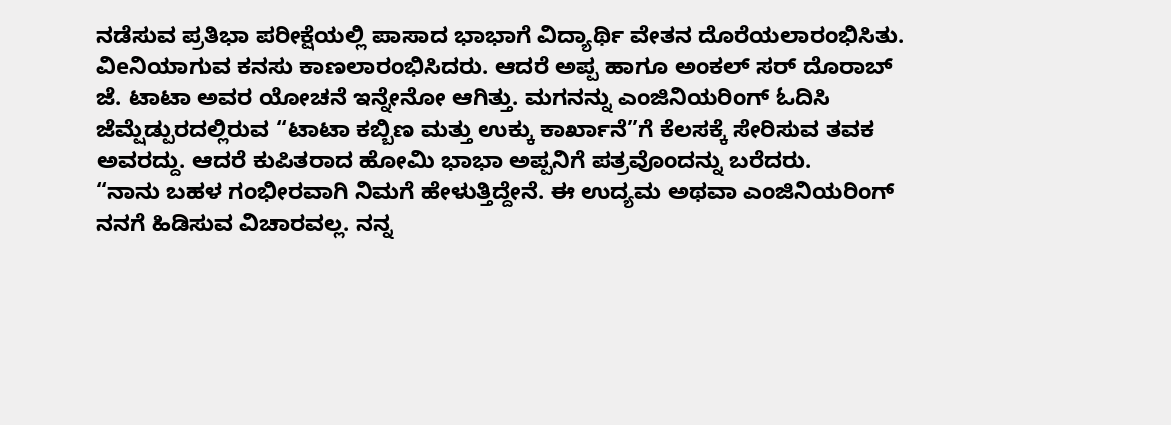ನಡೆಸುವ ಪ್ರತಿಭಾ ಪರೀಕ್ಷೆಯಲ್ಲಿ ಪಾಸಾದ ಭಾಭಾಗೆ ವಿದ್ಯಾರ್ಥಿ ವೇತನ ದೊರೆಯಲಾರಂಭಿಸಿತು. ವಿeನಿಯಾಗುವ ಕನಸು ಕಾಣಲಾರಂಭಿಸಿದರು. ಆದರೆ ಅಪ್ಪ ಹಾಗೂ ಅಂಕಲ್ ಸರ್ ದೊರಾಬ್ ಜೆ. ಟಾಟಾ ಅವರ ಯೋಚನೆ ಇನ್ನೇನೋ ಆಗಿತ್ತು. ಮಗನನ್ನು ಎಂಜಿನಿಯರಿಂಗ್ ಓದಿಸಿ ಜೆಮ್ಷೆಡ್ಪುರದಲ್ಲಿರುವ “ಟಾಟಾ ಕಬ್ಬಿಣ ಮತ್ತು ಉಕ್ಕು ಕಾರ್ಖಾನೆ”ಗೆ ಕೆಲಸಕ್ಕೆ ಸೇರಿಸುವ ತವಕ ಅವರದ್ದು. ಆದರೆ ಕುಪಿತರಾದ ಹೋಮಿ ಭಾಭಾ ಅಪ್ಪನಿಗೆ ಪತ್ರವೊಂದನ್ನು ಬರೆದರು.
“ನಾನು ಬಹಳ ಗಂಭೀರವಾಗಿ ನಿಮಗೆ ಹೇಳುತ್ತಿದ್ದೇನೆ. ಈ ಉದ್ಯಮ ಅಥವಾ ಎಂಜಿನಿಯರಿಂಗ್ ನನಗೆ ಹಿಡಿಸುವ ವಿಚಾರವಲ್ಲ. ನನ್ನ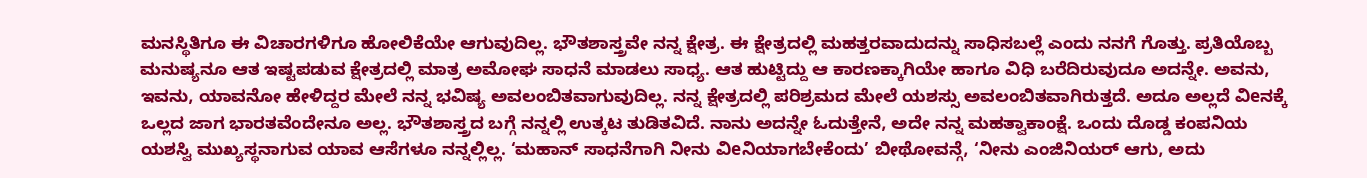ಮನಸ್ಥಿತಿಗೂ ಈ ವಿಚಾರಗಳಿಗೂ ಹೋಲಿಕೆಯೇ ಆಗುವುದಿಲ್ಲ. ಭೌತಶಾಸ್ತ್ರವೇ ನನ್ನ ಕ್ಷೇತ್ರ. ಈ ಕ್ಷೇತ್ರದಲ್ಲಿ ಮಹತ್ತರವಾದುದನ್ನು ಸಾಧಿಸಬಲ್ಲೆ ಎಂದು ನನಗೆ ಗೊತ್ತು. ಪ್ರತಿಯೊಬ್ಬ ಮನುಷ್ಯನೂ ಆತ ಇಷ್ಟಪಡುವ ಕ್ಷೇತ್ರದಲ್ಲಿ ಮಾತ್ರ ಅಮೋಘ ಸಾಧನೆ ಮಾಡಲು ಸಾಧ್ಯ. ಆತ ಹುಟ್ಟಿದ್ದು ಆ ಕಾರಣಕ್ಕಾಗಿಯೇ ಹಾಗೂ ವಿಧಿ ಬರೆದಿರುವುದೂ ಅದನ್ನೇ. ಅವನು, ಇವನು, ಯಾವನೋ ಹೇಳಿದ್ದರ ಮೇಲೆ ನನ್ನ ಭವಿಷ್ಯ ಅವಲಂಬಿತವಾಗುವುದಿಲ್ಲ. ನನ್ನ ಕ್ಷೇತ್ರದಲ್ಲಿ ಪರಿಶ್ರಮದ ಮೇಲೆ ಯಶಸ್ಸು ಅವಲಂಬಿತವಾಗಿರುತ್ತದೆ. ಅದೂ ಅಲ್ಲದೆ ವಿeನಕ್ಕೆ ಒಲ್ಲದ ಜಾಗ ಭಾರತವೆಂದೇನೂ ಅಲ್ಲ. ಭೌತಶಾಸ್ತ್ರದ ಬಗ್ಗೆ ನನ್ನಲ್ಲಿ ಉತ್ಕಟ ತುಡಿತವಿದೆ. ನಾನು ಅದನ್ನೇ ಓದುತ್ತೇನೆ, ಅದೇ ನನ್ನ ಮಹತ್ವಾಕಾಂಕ್ಷೆ. ಒಂದು ದೊಡ್ಡ ಕಂಪನಿಯ ಯಶಸ್ವಿ ಮುಖ್ಯಸ್ಥನಾಗುವ ಯಾವ ಆಸೆಗಳೂ ನನ್ನಲ್ಲಿಲ್ಲ. ‘ಮಹಾನ್ ಸಾಧನೆಗಾಗಿ ನೀನು ವಿeನಿಯಾಗಬೇಕೆಂದು’ ಬೀಥೋವನ್ಗೆ, ‘ನೀನು ಎಂಜಿನಿಯರ್ ಆಗು, ಅದು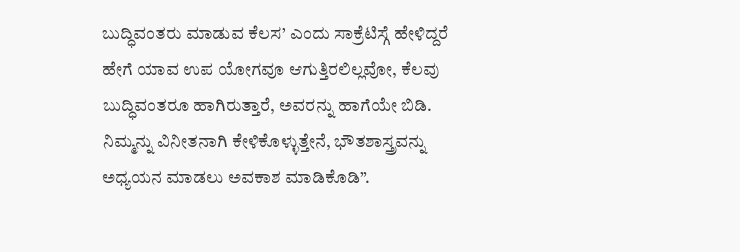ಬುದ್ಧಿವಂತರು ಮಾಡುವ ಕೆಲಸ’ ಎಂದು ಸಾಕ್ರೆಟಿಸ್ಗೆ ಹೇಳಿದ್ದರೆ ಹೇಗೆ ಯಾವ ಉಪ ಯೋಗವೂ ಆಗುತ್ತಿರಲಿಲ್ಲವೋ, ಕೆಲವು ಬುದ್ಧಿವಂತರೂ ಹಾಗಿರುತ್ತಾರೆ, ಅವರನ್ನು ಹಾಗೆಯೇ ಬಿಡಿ. ನಿಮ್ಮನ್ನು ವಿನೀತನಾಗಿ ಕೇಳಿಕೊಳ್ಳುತ್ತೇನೆ, ಭೌತಶಾಸ್ತ್ರವನ್ನು ಅಧ್ಯಯನ ಮಾಡಲು ಅವಕಾಶ ಮಾಡಿಕೊಡಿ”.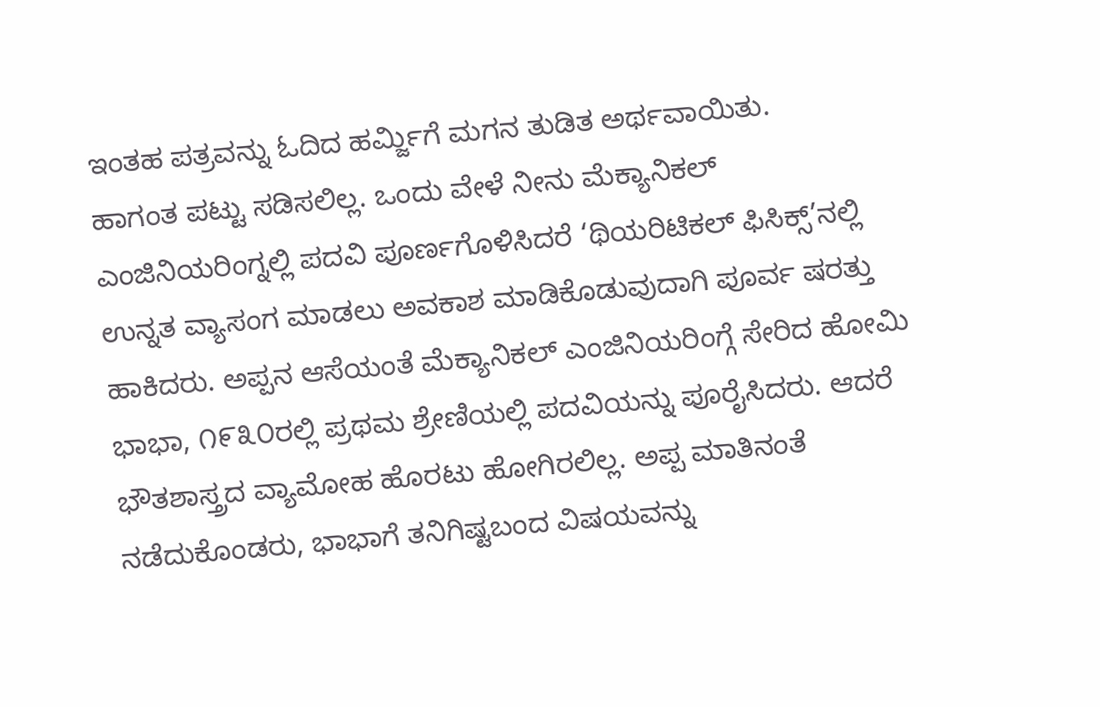ಇಂತಹ ಪತ್ರವನ್ನು ಓದಿದ ಹರ್ಮ್ಜಿಗೆ ಮಗನ ತುಡಿತ ಅರ್ಥವಾಯಿತು.
ಹಾಗಂತ ಪಟ್ಟು ಸಡಿಸಲಿಲ್ಲ. ಒಂದು ವೇಳೆ ನೀನು ಮೆಕ್ಯಾನಿಕಲ್ ಎಂಜಿನಿಯರಿಂಗ್ನಲ್ಲಿ ಪದವಿ ಪೂರ್ಣಗೊಳಿಸಿದರೆ ‘ಥಿಯರಿಟಿಕಲ್ ಫಿಸಿಕ್ಸ್’ನಲ್ಲಿ ಉನ್ನತ ವ್ಯಾಸಂಗ ಮಾಡಲು ಅವಕಾಶ ಮಾಡಿಕೊಡುವುದಾಗಿ ಪೂರ್ವ ಷರತ್ತು ಹಾಕಿದರು. ಅಪ್ಪನ ಆಸೆಯಂತೆ ಮೆಕ್ಯಾನಿಕಲ್ ಎಂಜಿನಿಯರಿಂಗ್ಗೆ ಸೇರಿದ ಹೋಮಿ ಭಾಭಾ, ೧೯೩೦ರಲ್ಲಿ ಪ್ರಥಮ ಶ್ರೇಣಿಯಲ್ಲಿ ಪದವಿಯನ್ನು ಪೂರೈಸಿದರು. ಆದರೆ ಭೌತಶಾಸ್ತ್ರದ ವ್ಯಾಮೋಹ ಹೊರಟು ಹೋಗಿರಲಿಲ್ಲ. ಅಪ್ಪ ಮಾತಿನಂತೆ ನಡೆದುಕೊಂಡರು, ಭಾಭಾಗೆ ತನಿಗಿಷ್ಟಬಂದ ವಿಷಯವನ್ನು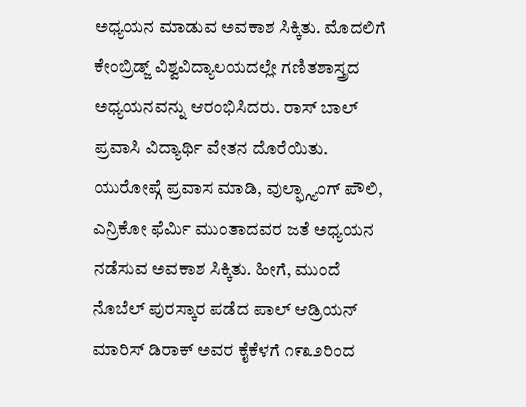ಅಧ್ಯಯನ ಮಾಡುವ ಅವಕಾಶ ಸಿಕ್ಕಿತು. ಮೊದಲಿಗೆ ಕೇಂಬ್ರಿಡ್ಜ್ ವಿಶ್ವವಿದ್ಯಾಲಯದಲ್ಲೇ ಗಣಿತಶಾಸ್ತ್ರದ ಅಧ್ಯಯನವನ್ನು ಆರಂಭಿಸಿದರು. ರಾಸ್ ಬಾಲ್ ಪ್ರವಾಸಿ ವಿದ್ಯಾರ್ಥಿ ವೇತನ ದೊರೆಯಿತು. ಯುರೋಪ್ಗೆ ಪ್ರವಾಸ ಮಾಡಿ, ವುಲ್ಫ್ಗ್ಯಾಂಗ್ ಪೌಲಿ, ಎನ್ರಿಕೋ ಫೆರ್ಮಿ ಮುಂತಾದವರ ಜತೆ ಅಧ್ಯಯನ ನಡೆಸುವ ಅವಕಾಶ ಸಿಕ್ಕಿತು. ಹೀಗೆ, ಮುಂದೆ ನೊಬೆಲ್ ಪುರಸ್ಕಾರ ಪಡೆದ ಪಾಲ್ ಆಡ್ರಿಯನ್ ಮಾರಿಸ್ ಡಿರಾಕ್ ಅವರ ಕೈಕೆಳಗೆ ೧೯೩೨ರಿಂದ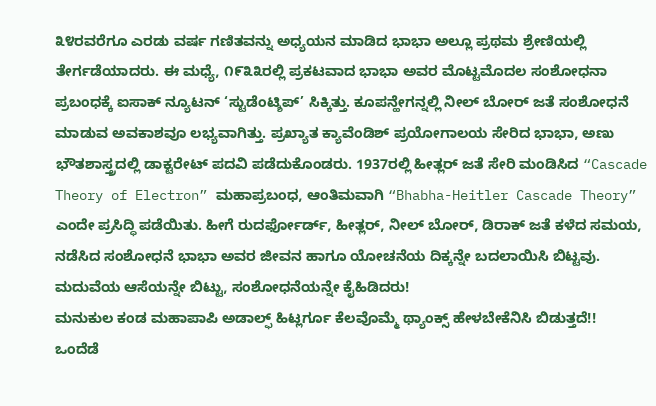೩೪ರವರೆಗೂ ಎರಡು ವರ್ಷ ಗಣಿತವನ್ನು ಅಧ್ಯಯನ ಮಾಡಿದ ಭಾಭಾ ಅಲ್ಲೂ ಪ್ರಥಮ ಶ್ರೇಣಿಯಲ್ಲಿ ತೇರ್ಗಡೆಯಾದರು. ಈ ಮಧ್ಯೆ, ೧೯೩೩ರಲ್ಲಿ ಪ್ರಕಟವಾದ ಭಾಭಾ ಅವರ ಮೊಟ್ಟಮೊದಲ ಸಂಶೋಧನಾ ಪ್ರಬಂಧಕ್ಕೆ ಐಸಾಕ್ ನ್ಯೂಟನ್ ‘ಸ್ಟುಡೆಂಟ್ಶಿಪ್’ ಸಿಕ್ಕಿತ್ತು. ಕೂಪನ್ಹೇಗನ್ನಲ್ಲಿ ನೀಲ್ ಬೋರ್ ಜತೆ ಸಂಶೋಧನೆ ಮಾಡುವ ಅವಕಾಶವೂ ಲಭ್ಯವಾಗಿತ್ತು. ಪ್ರಖ್ಯಾತ ಕ್ಯಾವೆಂಡಿಶ್ ಪ್ರಯೋಗಾಲಯ ಸೇರಿದ ಭಾಭಾ, ಅಣು ಭೌತಶಾಸ್ತ್ರದಲ್ಲಿ ಡಾಕ್ಟರೇಟ್ ಪದವಿ ಪಡೆದುಕೊಂಡರು. 1937ರಲ್ಲಿ ಹೀತ್ಲರ್ ಜತೆ ಸೇರಿ ಮಂಡಿಸಿದ “Cascade Theory of Electron” ಮಹಾಪ್ರಬಂಧ, ಆಂತಿಮವಾಗಿ “Bhabha-Heitler Cascade Theory” ಎಂದೇ ಪ್ರಸಿದ್ಧಿ ಪಡೆಯಿತು. ಹೀಗೆ ರುದರ್ಫೋರ್ಡ್, ಹೀತ್ಲರ್, ನೀಲ್ ಬೋರ್, ಡಿರಾಕ್ ಜತೆ ಕಳೆದ ಸಮಯ, ನಡೆಸಿದ ಸಂಶೋಧನೆ ಭಾಭಾ ಅವರ ಜೀವನ ಹಾಗೂ ಯೋಚನೆಯ ದಿಕ್ಕನ್ನೇ ಬದಲಾಯಿಸಿ ಬಿಟ್ಟವು. ಮದುವೆಯ ಆಸೆಯನ್ನೇ ಬಿಟ್ಟು, ಸಂಶೋಧನೆಯನ್ನೇ ಕೈಹಿಡಿದರು!
ಮನುಕುಲ ಕಂಡ ಮಹಾಪಾಪಿ ಅಡಾಲ್ಫ್ ಹಿಟ್ಲರ್ಗೂ ಕೆಲವೊಮ್ಮೆ ಥ್ಯಾಂಕ್ಸ್ ಹೇಳಬೇಕೆನಿಸಿ ಬಿಡುತ್ತದೆ!!
ಒಂದೆಡೆ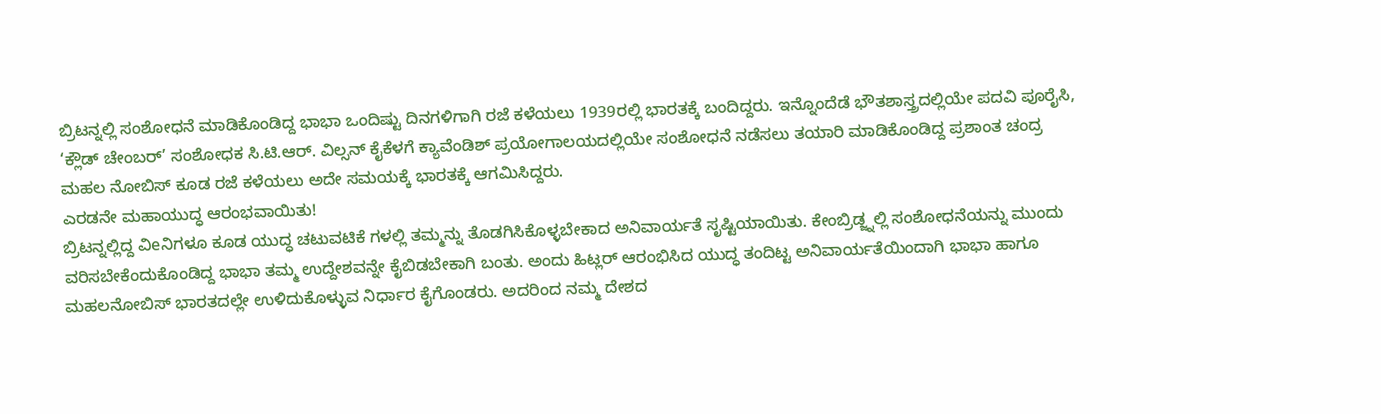ಬ್ರಿಟನ್ನಲ್ಲಿ ಸಂಶೋಧನೆ ಮಾಡಿಕೊಂಡಿದ್ದ ಭಾಭಾ ಒಂದಿಷ್ಟು ದಿನಗಳಿಗಾಗಿ ರಜೆ ಕಳೆಯಲು 1939ರಲ್ಲಿ ಭಾರತಕ್ಕೆ ಬಂದಿದ್ದರು. ಇನ್ನೊಂದೆಡೆ ಭೌತಶಾಸ್ತ್ರದಲ್ಲಿಯೇ ಪದವಿ ಪೂರೈಸಿ, ‘ಕ್ಲೌಡ್ ಚೇಂಬರ್’ ಸಂಶೋಧಕ ಸಿ.ಟಿ.ಆರ್. ವಿಲ್ಸನ್ ಕೈಕೆಳಗೆ ಕ್ಯಾವೆಂಡಿಶ್ ಪ್ರಯೋಗಾಲಯದಲ್ಲಿಯೇ ಸಂಶೋಧನೆ ನಡೆಸಲು ತಯಾರಿ ಮಾಡಿಕೊಂಡಿದ್ದ ಪ್ರಶಾಂತ ಚಂದ್ರ ಮಹಲ ನೋಬಿಸ್ ಕೂಡ ರಜೆ ಕಳೆಯಲು ಅದೇ ಸಮಯಕ್ಕೆ ಭಾರತಕ್ಕೆ ಆಗಮಿಸಿದ್ದರು.
ಎರಡನೇ ಮಹಾಯುದ್ಧ ಆರಂಭವಾಯಿತು!
ಬ್ರಿಟನ್ನಲ್ಲಿದ್ದ ವಿeನಿಗಳೂ ಕೂಡ ಯುದ್ಧ ಚಟುವಟಿಕೆ ಗಳಲ್ಲಿ ತಮ್ಮನ್ನು ತೊಡಗಿಸಿಕೊಳ್ಳಬೇಕಾದ ಅನಿವಾರ್ಯತೆ ಸೃಷ್ಟಿಯಾಯಿತು. ಕೇಂಬ್ರಿಡ್ಜ್ನಲ್ಲಿ ಸಂಶೋಧನೆಯನ್ನು ಮುಂದು ವರಿಸಬೇಕೆಂದುಕೊಂಡಿದ್ದ ಭಾಭಾ ತಮ್ಮ ಉದ್ದೇಶವನ್ನೇ ಕೈಬಿಡಬೇಕಾಗಿ ಬಂತು. ಅಂದು ಹಿಟ್ಲರ್ ಆರಂಭಿಸಿದ ಯುದ್ಧ ತಂದಿಟ್ಟ ಅನಿವಾರ್ಯತೆಯಿಂದಾಗಿ ಭಾಭಾ ಹಾಗೂ ಮಹಲನೋಬಿಸ್ ಭಾರತದಲ್ಲೇ ಉಳಿದುಕೊಳ್ಳುವ ನಿರ್ಧಾರ ಕೈಗೊಂಡರು. ಅದರಿಂದ ನಮ್ಮ ದೇಶದ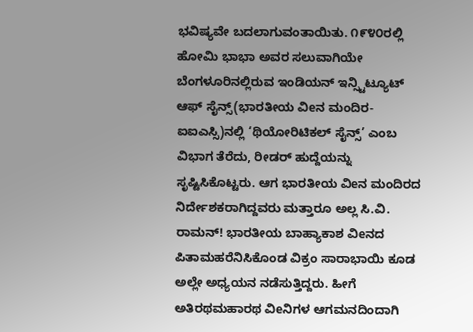ಭವಿಷ್ಯವೇ ಬದಲಾಗುವಂತಾಯಿತು. ೧೯೪೦ರಲ್ಲಿ ಹೋಮಿ ಭಾಭಾ ಅವರ ಸಲುವಾಗಿಯೇ ಬೆಂಗಳೂರಿನಲ್ಲಿರುವ ಇಂಡಿಯನ್ ಇನ್ಸ್ಟಿಟ್ಯೂಟ್ ಆಫ್ ಸೈನ್ಸ್(ಭಾರತೀಯ ವಿeನ ಮಂದಿರ-ಐಐಎಸ್ಸಿ)ನಲ್ಲಿ ‘ಥಿಯೋರಿಟಿಕಲ್ ಸೈನ್ಸ್’ ಎಂಬ ವಿಭಾಗ ತೆರೆದು, ರೀಡರ್ ಹುದ್ದೆಯನ್ನು ಸೃಷ್ಟಿಸಿಕೊಟ್ಟರು. ಆಗ ಭಾರತೀಯ ವಿeನ ಮಂದಿರದ ನಿರ್ದೇಶಕರಾಗಿದ್ದವರು ಮತ್ತಾರೂ ಅಲ್ಲ ಸಿ.ವಿ. ರಾಮನ್! ಭಾರತೀಯ ಬಾಹ್ಯಾಕಾಶ ವಿeನದ ಪಿತಾಮಹರೆನಿಸಿಕೊಂಡ ವಿಕ್ರಂ ಸಾರಾಭಾಯಿ ಕೂಡ ಅಲ್ಲೇ ಅಧ್ಯಯನ ನಡೆಸುತ್ತಿದ್ದರು. ಹೀಗೆ ಅತಿರಥಮಹಾರಥ ವಿeನಿಗಳ ಆಗಮನದಿಂದಾಗಿ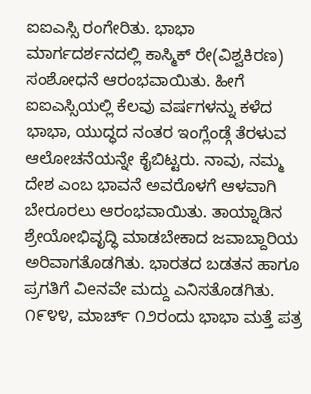ಐಐಎಸ್ಸಿ ರಂಗೇರಿತು. ಭಾಭಾ ಮಾರ್ಗದರ್ಶನದಲ್ಲಿ ಕಾಸ್ಮಿಕ್ ರೇ(ವಿಶ್ವಕಿರಣ) ಸಂಶೋಧನೆ ಆರಂಭವಾಯಿತು. ಹೀಗೆ ಐಐಎಸ್ಸಿಯಲ್ಲಿ ಕೆಲವು ವರ್ಷಗಳನ್ನು ಕಳೆದ ಭಾಭಾ, ಯುದ್ಧದ ನಂತರ ಇಂಗ್ಲೆಂಡ್ಗೆ ತೆರಳುವ ಆಲೋಚನೆಯನ್ನೇ ಕೈಬಿಟ್ಟರು. ನಾವು, ನಮ್ಮ ದೇಶ ಎಂಬ ಭಾವನೆ ಅವರೊಳಗೆ ಆಳವಾಗಿ ಬೇರೂರಲು ಆರಂಭವಾಯಿತು. ತಾಯ್ನಾಡಿನ ಶ್ರೇಯೋಭಿವೃದ್ಧಿ ಮಾಡಬೇಕಾದ ಜವಾಬ್ದಾರಿಯ ಅರಿವಾಗತೊಡಗಿತು. ಭಾರತದ ಬಡತನ ಹಾಗೂ ಪ್ರಗತಿಗೆ ವಿeನವೇ ಮದ್ದು ಎನಿಸತೊಡಗಿತು.
೧೯೪೪, ಮಾರ್ಚ್ ೧೨ರಂದು ಭಾಭಾ ಮತ್ತೆ ಪತ್ರ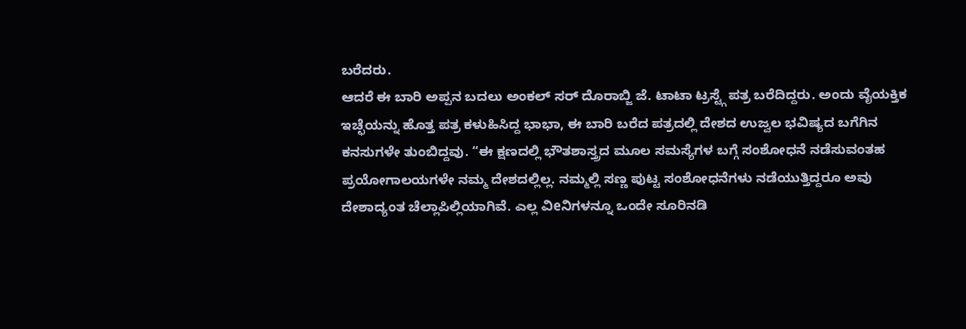ಬರೆದರು.
ಆದರೆ ಈ ಬಾರಿ ಅಪ್ಪನ ಬದಲು ಅಂಕಲ್ ಸರ್ ದೊರಾಬ್ಜಿ ಜೆ. ಟಾಟಾ ಟ್ರಸ್ಟ್ಗೆ ಪತ್ರ ಬರೆದಿದ್ದರು. ಅಂದು ವೈಯಕ್ತಿಕ ಇಚ್ಛೆಯನ್ನು ಹೊತ್ತ ಪತ್ರ ಕಳುಹಿಸಿದ್ದ ಭಾಭಾ, ಈ ಬಾರಿ ಬರೆದ ಪತ್ರದಲ್ಲಿ ದೇಶದ ಉಜ್ವಲ ಭವಿಷ್ಯದ ಬಗೆಗಿನ ಕನಸುಗಳೇ ತುಂಬಿದ್ದವು. “ಈ ಕ್ಷಣದಲ್ಲಿ ಭೌತಶಾಸ್ತ್ರದ ಮೂಲ ಸಮಸ್ಯೆಗಳ ಬಗ್ಗೆ ಸಂಶೋಧನೆ ನಡೆಸುವಂತಹ ಪ್ರಯೋಗಾಲಯಗಳೇ ನಮ್ಮ ದೇಶದಲ್ಲಿಲ್ಲ. ನಮ್ಮಲ್ಲಿ ಸಣ್ಣ ಪುಟ್ಟ ಸಂಶೋಧನೆಗಳು ನಡೆಯುತ್ತಿದ್ದರೂ ಅವು ದೇಶಾದ್ಯಂತ ಚೆಲ್ಲಾಪಿಲ್ಲಿಯಾಗಿವೆ. ಎಲ್ಲ ವಿeನಿಗಳನ್ನೂ ಒಂದೇ ಸೂರಿನಡಿ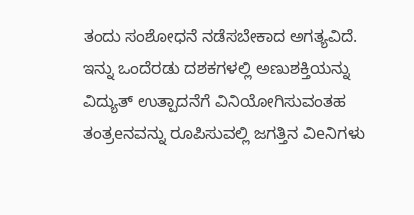ತಂದು ಸಂಶೋಧನೆ ನಡೆಸಬೇಕಾದ ಅಗತ್ಯವಿದೆ. ಇನ್ನು ಒಂದೆರಡು ದಶಕಗಳಲ್ಲಿ ಅಣುಶಕ್ತಿಯನ್ನು ವಿದ್ಯುತ್ ಉತ್ಪಾದನೆಗೆ ವಿನಿಯೋಗಿಸುವಂತಹ ತಂತ್ರeನವನ್ನು ರೂಪಿಸುವಲ್ಲಿ ಜಗತ್ತಿನ ವಿeನಿಗಳು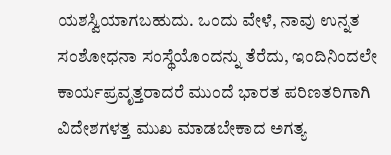ಯಶಸ್ವಿಯಾಗಬಹುದು. ಒಂದು ವೇಳೆ, ನಾವು ಉನ್ನತ ಸಂಶೋಧನಾ ಸಂಸ್ಥೆಯೊಂದನ್ನು ತೆರೆದು, ಇಂದಿನಿಂದಲೇ ಕಾರ್ಯಪ್ರವೃತ್ತರಾದರೆ ಮುಂದೆ ಭಾರತ ಪರಿಣತರಿಗಾಗಿ ವಿದೇಶಗಳತ್ತ ಮುಖ ಮಾಡಬೇಕಾದ ಅಗತ್ಯ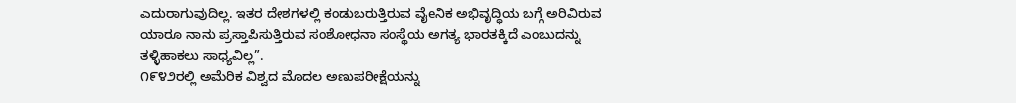ಎದುರಾಗುವುದಿಲ್ಲ. ಇತರ ದೇಶಗಳಲ್ಲಿ ಕಂಡುಬರುತ್ತಿರುವ ವೈeನಿಕ ಅಭಿವೃದ್ಧಿಯ ಬಗ್ಗೆ ಅರಿವಿರುವ ಯಾರೂ ನಾನು ಪ್ರಸ್ತಾಪಿಸುತ್ತಿರುವ ಸಂಶೋಧನಾ ಸಂಸ್ಥೆಯ ಅಗತ್ಯ ಭಾರತಕ್ಕಿದೆ ಎಂಬುದನ್ನು ತಳ್ಳಿಹಾಕಲು ಸಾಧ್ಯವಿಲ್ಲ”.
೧೯೪೨ರಲ್ಲಿ ಅಮೆರಿಕ ವಿಶ್ವದ ಮೊದಲ ಅಣುಪರೀಕ್ಷೆಯನ್ನು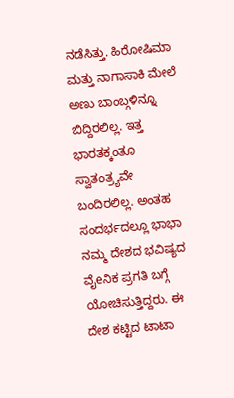ನಡೆಸಿತ್ತು. ಹಿರೋಷಿಮಾ ಮತ್ತು ನಾಗಾಸಾಕಿ ಮೇಲೆ ಅಣು ಬಾಂಬ್ಗಳಿನ್ನೂ ಬಿದ್ದಿರಲಿಲ್ಲ. ಇತ್ತ ಭಾರತಕ್ಕಂತೂ ಸ್ವಾತಂತ್ರ್ಯವೇ ಬಂದಿರಲಿಲ್ಲ. ಅಂತಹ ಸಂದರ್ಭದಲ್ಲೂ ಭಾಭಾ ನಮ್ಮ ದೇಶದ ಭವಿಷ್ಯದ ವೈeನಿಕ ಪ್ರಗತಿ ಬಗ್ಗೆ ಯೋಚಿಸುತ್ತಿದ್ದರು. ಈ ದೇಶ ಕಟ್ಟಿದ ಟಾಟಾ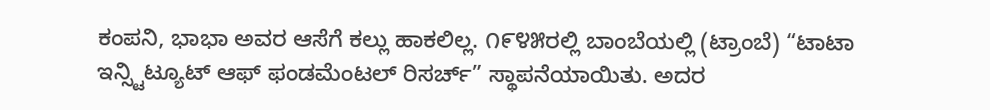ಕಂಪನಿ, ಭಾಭಾ ಅವರ ಆಸೆಗೆ ಕಲ್ಲು ಹಾಕಲಿಲ್ಲ. ೧೯೪೫ರಲ್ಲಿ ಬಾಂಬೆಯಲ್ಲಿ (ಟ್ರಾಂಬೆ) “ಟಾಟಾ ಇನ್ಸ್ಟಿಟ್ಯೂಟ್ ಆಫ್ ಫಂಡಮೆಂಟಲ್ ರಿಸರ್ಚ್” ಸ್ಥಾಪನೆಯಾಯಿತು. ಅದರ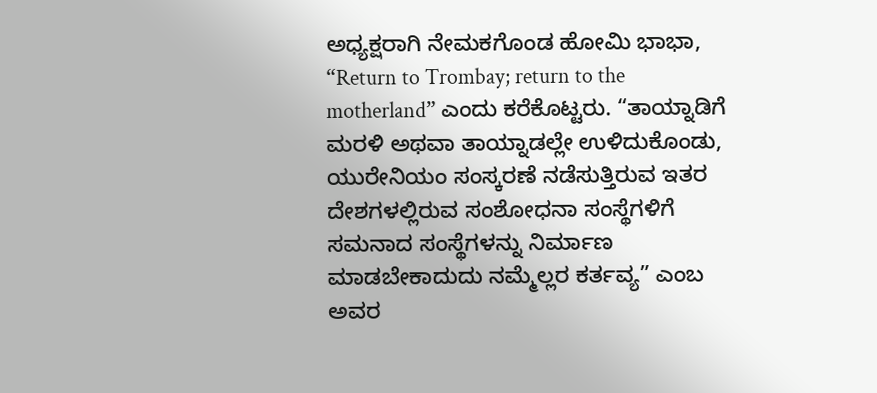ಅಧ್ಯಕ್ಷರಾಗಿ ನೇಮಕಗೊಂಡ ಹೋಮಿ ಭಾಭಾ, “Return to Trombay; return to the motherland” ಎಂದು ಕರೆಕೊಟ್ಟರು. “ತಾಯ್ನಾಡಿಗೆ ಮರಳಿ ಅಥವಾ ತಾಯ್ನಾಡಲ್ಲೇ ಉಳಿದುಕೊಂಡು, ಯುರೇನಿಯಂ ಸಂಸ್ಕರಣೆ ನಡೆಸುತ್ತಿರುವ ಇತರ ದೇಶಗಳಲ್ಲಿರುವ ಸಂಶೋಧನಾ ಸಂಸ್ಥೆಗಳಿಗೆ ಸಮನಾದ ಸಂಸ್ಥೆಗಳನ್ನು ನಿರ್ಮಾಣ ಮಾಡಬೇಕಾದುದು ನಮ್ಮೆಲ್ಲರ ಕರ್ತವ್ಯ” ಎಂಬ ಅವರ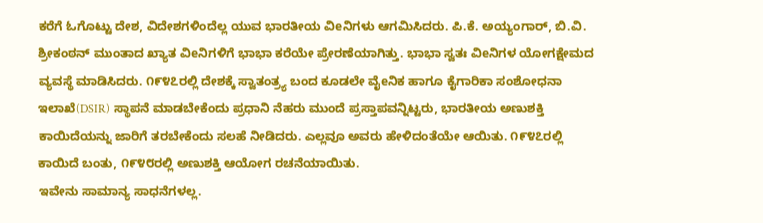ಕರೆಗೆ ಓಗೊಟ್ಟು ದೇಶ, ವಿದೇಶಗಳಿಂದೆಲ್ಲ ಯುವ ಭಾರತೀಯ ವಿeನಿಗಳು ಆಗಮಿಸಿದರು. ಪಿ.ಕೆ. ಅಯ್ಯಂಗಾರ್, ಬಿ.ವಿ. ಶ್ರೀಕಂಠನ್ ಮುಂತಾದ ಖ್ಯಾತ ವಿeನಿಗಳಿಗೆ ಭಾಭಾ ಕರೆಯೇ ಪ್ರೇರಣೆಯಾಗಿತ್ತು. ಭಾಭಾ ಸ್ವತಃ ವಿeನಿಗಳ ಯೋಗಕ್ಷೇಮದ ವ್ಯವಸ್ಥೆ ಮಾಡಿಸಿದರು. ೧೯೪೭ರಲ್ಲಿ ದೇಶಕ್ಕೆ ಸ್ವಾತಂತ್ರ್ಯ ಬಂದ ಕೂಡಲೇ ವೈeನಿಕ ಹಾಗೂ ಕೈಗಾರಿಕಾ ಸಂಶೋಧನಾ ಇಲಾಖೆ(DSIR) ಸ್ಥಾಪನೆ ಮಾಡಬೇಕೆಂದು ಪ್ರಧಾನಿ ನೆಹರು ಮುಂದೆ ಪ್ರಸ್ತಾಪವನ್ನಿಟ್ಟರು, ಭಾರತೀಯ ಅಣುಶಕ್ತಿ ಕಾಯಿದೆಯನ್ನು ಜಾರಿಗೆ ತರಬೇಕೆಂದು ಸಲಹೆ ನೀಡಿದರು. ಎಲ್ಲವೂ ಅವರು ಹೇಳಿದಂತೆಯೇ ಆಯಿತು. ೧೯೪೭ರಲ್ಲಿ ಕಾಯಿದೆ ಬಂತು, ೧೯೪೮ರಲ್ಲಿ ಅಣುಶಕ್ತಿ ಆಯೋಗ ರಚನೆಯಾಯಿತು.
ಇವೇನು ಸಾಮಾನ್ಯ ಸಾಧನೆಗಳಲ್ಲ.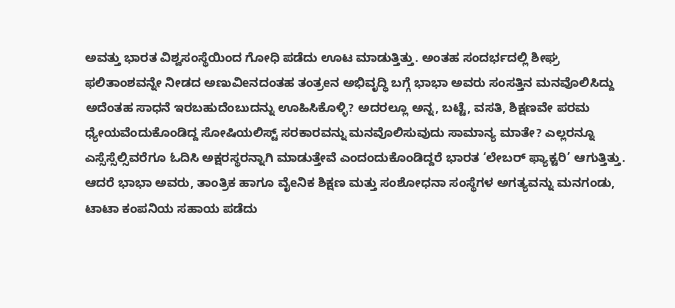ಅವತ್ತು ಭಾರತ ವಿಶ್ವಸಂಸ್ಥೆಯಿಂದ ಗೋಧಿ ಪಡೆದು ಊಟ ಮಾಡುತ್ತಿತ್ತು. ಅಂತಹ ಸಂದರ್ಭದಲ್ಲಿ ಶೀಘ್ರ ಫಲಿತಾಂಶವನ್ನೇ ನೀಡದ ಅಣುವಿeನದಂತಹ ತಂತ್ರeನ ಅಭಿವೃದ್ಧಿ ಬಗ್ಗೆ ಭಾಭಾ ಅವರು ಸಂಸತ್ತಿನ ಮನವೊಲಿಸಿದ್ದು ಅದೆಂತಹ ಸಾಧನೆ ಇರಬಹುದೆಂಬುದನ್ನು ಊಹಿಸಿಕೊಳ್ಳಿ? ಅದರಲ್ಲೂ ಅನ್ನ, ಬಟ್ಟೆ, ವಸತಿ, ಶಿಕ್ಷಣವೇ ಪರಮ ಧ್ಯೇಯವೆಂದುಕೊಂಡಿದ್ದ ಸೋಷಿಯಲಿಸ್ಟ್ ಸರಕಾರವನ್ನು ಮನವೊಲಿಸುವುದು ಸಾಮಾನ್ಯ ಮಾತೇ? ಎಲ್ಲರನ್ನೂ ಎಸ್ಸೆಸ್ಸೆಲ್ಸಿವರೆಗೂ ಓದಿಸಿ ಅಕ್ಷರಸ್ಥರನ್ನಾಗಿ ಮಾಡುತ್ತೇವೆ ಎಂದಂದುಕೊಂಡಿದ್ದರೆ ಭಾರತ ‘ಲೇಬರ್ ಫ್ಯಾಕ್ಟರಿ’ ಆಗುತ್ತಿತ್ತು. ಆದರೆ ಭಾಭಾ ಅವರು, ತಾಂತ್ರಿಕ ಹಾಗೂ ವೈeನಿಕ ಶಿಕ್ಷಣ ಮತ್ತು ಸಂಶೋಧನಾ ಸಂಸ್ಥೆಗಳ ಅಗತ್ಯವನ್ನು ಮನಗಂಡು, ಟಾಟಾ ಕಂಪನಿಯ ಸಹಾಯ ಪಡೆದು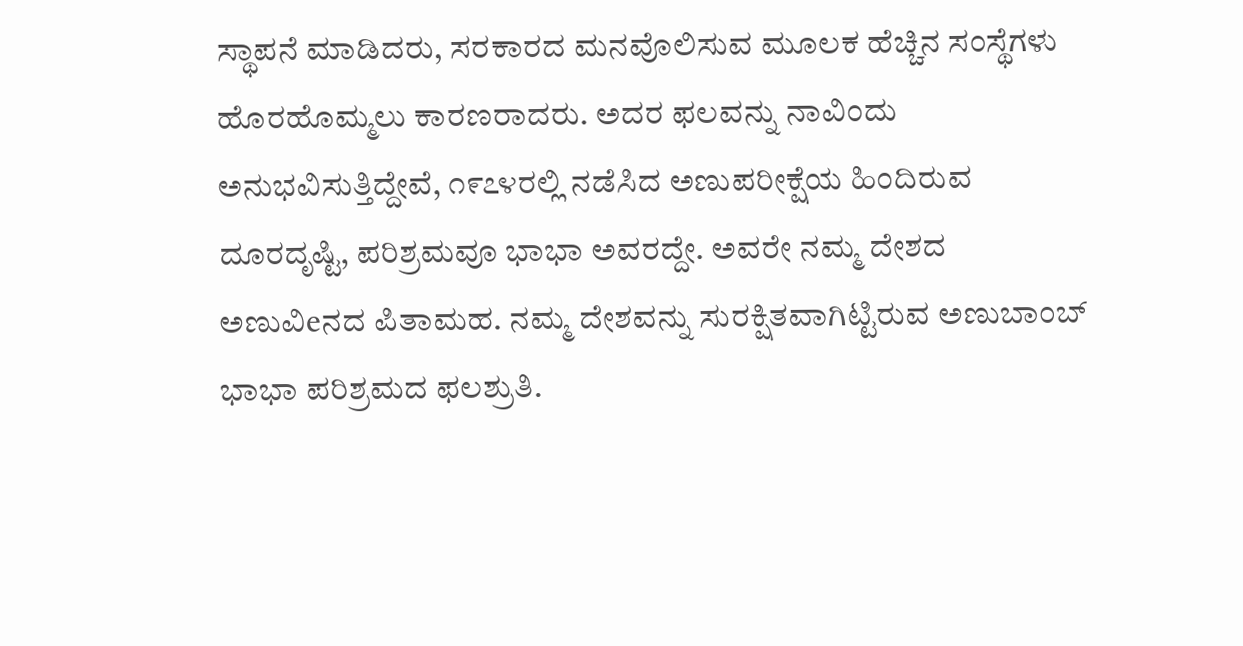ಸ್ಥಾಪನೆ ಮಾಡಿದರು, ಸರಕಾರದ ಮನವೊಲಿಸುವ ಮೂಲಕ ಹೆಚ್ಚಿನ ಸಂಸ್ಥೆಗಳು ಹೊರಹೊಮ್ಮಲು ಕಾರಣರಾದರು. ಅದರ ಫಲವನ್ನು ನಾವಿಂದು ಅನುಭವಿಸುತ್ತಿದ್ದೇವೆ, ೧೯೭೪ರಲ್ಲಿ ನಡೆಸಿದ ಅಣುಪರೀಕ್ಷೆಯ ಹಿಂದಿರುವ ದೂರದೃಷ್ಟಿ, ಪರಿಶ್ರಮವೂ ಭಾಭಾ ಅವರದ್ದೇ. ಅವರೇ ನಮ್ಮ ದೇಶದ ಅಣುವಿeನದ ಪಿತಾಮಹ. ನಮ್ಮ ದೇಶವನ್ನು ಸುರಕ್ಷಿತವಾಗಿಟ್ಟಿರುವ ಅಣುಬಾಂಬ್ ಭಾಭಾ ಪರಿಶ್ರಮದ ಫಲಶ್ರುತಿ.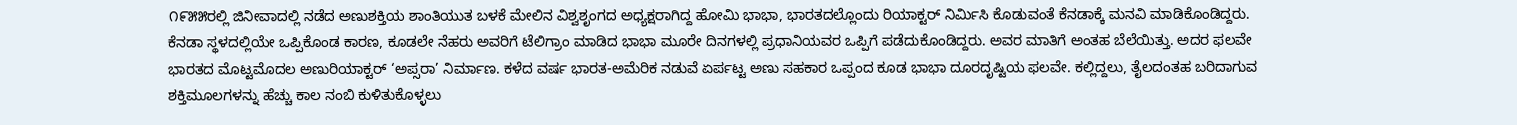೧೯೫೫ರಲ್ಲಿ ಜಿನೀವಾದಲ್ಲಿ ನಡೆದ ಅಣುಶಕ್ತಿಯ ಶಾಂತಿಯುತ ಬಳಕೆ ಮೇಲಿನ ವಿಶ್ವಶೃಂಗದ ಅಧ್ಯಕ್ಷರಾಗಿದ್ದ ಹೋಮಿ ಭಾಭಾ, ಭಾರತದಲ್ಲೊಂದು ರಿಯಾಕ್ಟರ್ ನಿರ್ಮಿಸಿ ಕೊಡುವಂತೆ ಕೆನಡಾಕ್ಕೆ ಮನವಿ ಮಾಡಿಕೊಂಡಿದ್ದರು. ಕೆನಡಾ ಸ್ಥಳದಲ್ಲಿಯೇ ಒಪ್ಪಿಕೊಂಡ ಕಾರಣ, ಕೂಡಲೇ ನೆಹರು ಅವರಿಗೆ ಟೆಲಿಗ್ರಾಂ ಮಾಡಿದ ಭಾಭಾ ಮೂರೇ ದಿನಗಳಲ್ಲಿ ಪ್ರಧಾನಿಯವರ ಒಪ್ಪಿಗೆ ಪಡೆದುಕೊಂಡಿದ್ದರು. ಅವರ ಮಾತಿಗೆ ಅಂತಹ ಬೆಲೆಯಿತ್ತು. ಅದರ ಫಲವೇ ಭಾರತದ ಮೊಟ್ಟಮೊದಲ ಅಣುರಿಯಾಕ್ಟರ್ ‘ಅಪ್ಸರಾ’ ನಿರ್ಮಾಣ. ಕಳೆದ ವರ್ಷ ಭಾರತ-ಅಮೆರಿಕ ನಡುವೆ ಏರ್ಪಟ್ಟ ಅಣು ಸಹಕಾರ ಒಪ್ಪಂದ ಕೂಡ ಭಾಭಾ ದೂರದೃಷ್ಟಿಯ ಫಲವೇ. ಕಲ್ಲಿದ್ದಲು, ತೈಲದಂತಹ ಬರಿದಾಗುವ ಶಕ್ತಿಮೂಲಗಳನ್ನು ಹೆಚ್ಚು ಕಾಲ ನಂಬಿ ಕುಳಿತುಕೊಳ್ಳಲು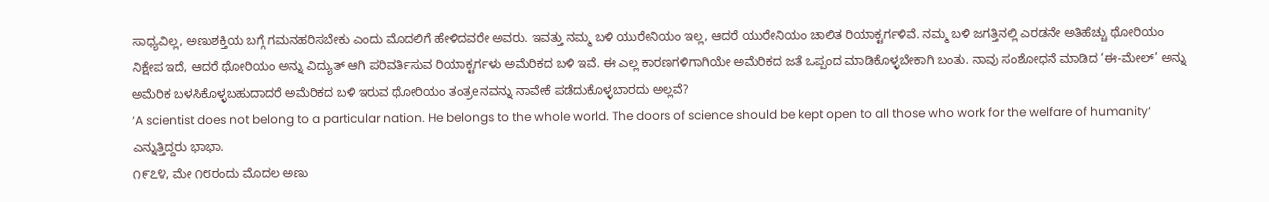ಸಾಧ್ಯವಿಲ್ಲ, ಅಣುಶಕ್ತಿಯ ಬಗ್ಗೆ ಗಮನಹರಿಸಬೇಕು ಎಂದು ಮೊದಲಿಗೆ ಹೇಳಿದವರೇ ಅವರು. ಇವತ್ತು ನಮ್ಮ ಬಳಿ ಯುರೇನಿಯಂ ಇಲ್ಲ, ಆದರೆ ಯುರೇನಿಯಂ ಚಾಲಿತ ರಿಯಾಕ್ಟರ್ಗಳಿವೆ. ನಮ್ಮ ಬಳಿ ಜಗತ್ತಿನಲ್ಲಿ ಎರಡನೇ ಅತಿಹೆಚ್ಚು ಥೋರಿಯಂ ನಿಕ್ಷೇಪ ಇದೆ, ಆದರೆ ಥೋರಿಯಂ ಅನ್ನು ವಿದ್ಯುತ್ ಆಗಿ ಪರಿವರ್ತಿಸುವ ರಿಯಾಕ್ಟರ್ಗಳು ಅಮೆರಿಕದ ಬಳಿ ಇವೆ. ಈ ಎಲ್ಲ ಕಾರಣಗಳಿಗಾಗಿಯೇ ಅಮೆರಿಕದ ಜತೆ ಒಪ್ಪಂದ ಮಾಡಿಕೊಳ್ಳಬೇಕಾಗಿ ಬಂತು. ನಾವು ಸಂಶೋಧನೆ ಮಾಡಿದ ‘ಈ-ಮೇಲ್’ ಅನ್ನು ಅಮೆರಿಕ ಬಳಸಿಕೊಳ್ಳಬಹುದಾದರೆ ಅಮೆರಿಕದ ಬಳಿ ಇರುವ ಥೋರಿಯಂ ತಂತ್ರeನವನ್ನು ನಾವೇಕೆ ಪಡೆದುಕೊಳ್ಳಬಾರದು ಅಲ್ಲವೆ?
‘A scientist does not belong to a particular nation. He belongs to the whole world. The doors of science should be kept open to all those who work for the welfare of humanity‘ ಎನ್ನುತ್ತಿದ್ದರು ಭಾಭಾ.
೧೯೭೪, ಮೇ ೧೮ರಂದು ಮೊದಲ ಅಣು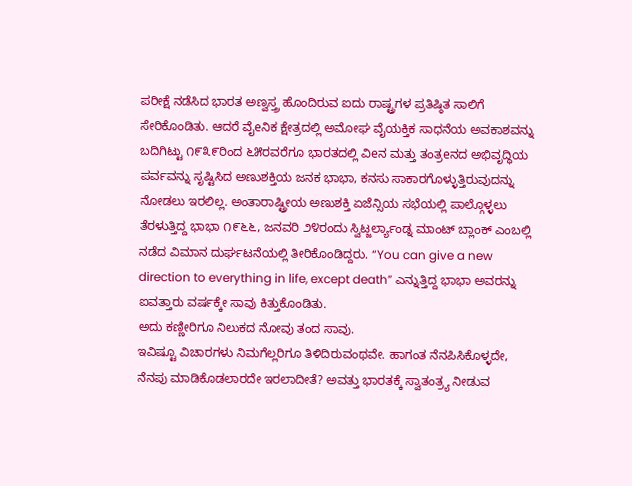ಪರೀಕ್ಷೆ ನಡೆಸಿದ ಭಾರತ ಅಣ್ವಸ್ತ್ರ ಹೊಂದಿರುವ ಐದು ರಾಷ್ಟ್ರಗಳ ಪ್ರತಿಷ್ಠಿತ ಸಾಲಿಗೆ ಸೇರಿಕೊಂಡಿತು. ಆದರೆ ವೈeನಿಕ ಕ್ಷೇತ್ರದಲ್ಲಿ ಅಮೋಘ ವೈಯಕ್ತಿಕ ಸಾಧನೆಯ ಅವಕಾಶವನ್ನು ಬದಿಗಿಟ್ಟು ೧೯೩೯ರಿಂದ ೬೫ರವರೆಗೂ ಭಾರತದಲ್ಲಿ ವಿeನ ಮತ್ತು ತಂತ್ರeನದ ಅಭಿವೃದ್ಧಿಯ ಪರ್ವವನ್ನು ಸೃಷ್ಟಿಸಿದ ಅಣುಶಕ್ತಿಯ ಜನಕ ಭಾಭಾ, ಕನಸು ಸಾಕಾರಗೊಳ್ಳುತ್ತಿರುವುದನ್ನು ನೋಡಲು ಇರಲಿಲ್ಲ. ಅಂತಾರಾಷ್ಟ್ರೀಯ ಅಣುಶಕ್ತಿ ಏಜೆನ್ಸಿಯ ಸಭೆಯಲ್ಲಿ ಪಾಲ್ಗೊಳ್ಳಲು ತೆರಳುತ್ತಿದ್ದ ಭಾಭಾ ೧೯೬೬, ಜನವರಿ ೨೪ರಂದು ಸ್ವಿಟ್ಜರ್ಲ್ಯಾಂಡ್ನ ಮಾಂಟ್ ಬ್ಲಾಂಕ್ ಎಂಬಲ್ಲಿ ನಡೆದ ವಿಮಾನ ದುರ್ಘಟನೆಯಲ್ಲಿ ತೀರಿಕೊಂಡಿದ್ದರು. “You can give a new direction to everything in life, except death” ಎನ್ನುತ್ತಿದ್ದ ಭಾಭಾ ಅವರನ್ನು ಐವತ್ತಾರು ವರ್ಷಕ್ಕೇ ಸಾವು ಕಿತ್ತುಕೊಂಡಿತು.
ಅದು ಕಣ್ಣೀರಿಗೂ ನಿಲುಕದ ನೋವು ತಂದ ಸಾವು.
ಇವಿಷ್ಟೂ ವಿಚಾರಗಳು ನಿಮಗೆಲ್ಲರಿಗೂ ತಿಳಿದಿರುವಂಥವೇ. ಹಾಗಂತ ನೆನಪಿಸಿಕೊಳ್ಳದೇ, ನೆನಪು ಮಾಡಿಕೊಡಲಾರದೇ ಇರಲಾದೀತೆ? ಅವತ್ತು ಭಾರತಕ್ಕೆ ಸ್ವಾತಂತ್ರ್ಯ ನೀಡುವ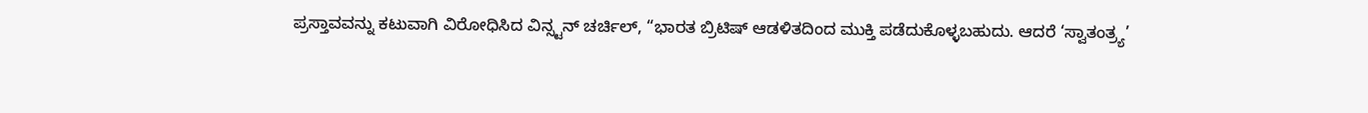ಪ್ರಸ್ತಾವವನ್ನು ಕಟುವಾಗಿ ವಿರೋಧಿಸಿದ ವಿನ್ಸ್ಟನ್ ಚರ್ಚಿಲ್, “ಭಾರತ ಬ್ರಿಟಿಷ್ ಆಡಳಿತದಿಂದ ಮುಕ್ತಿ ಪಡೆದುಕೊಳ್ಳಬಹುದು. ಆದರೆ ‘ಸ್ವಾತಂತ್ರ್ಯ’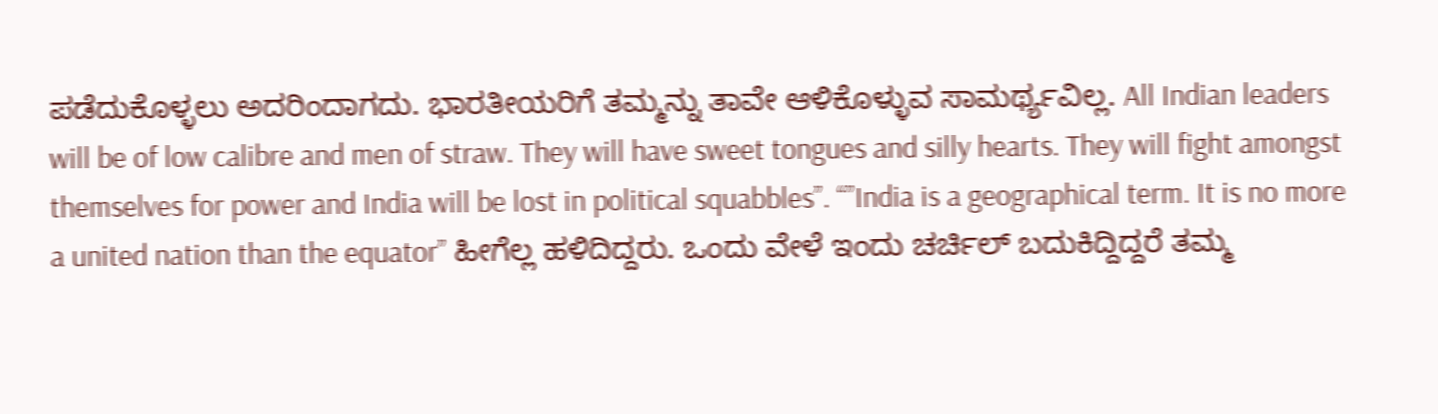ಪಡೆದುಕೊಳ್ಳಲು ಅದರಿಂದಾಗದು. ಭಾರತೀಯರಿಗೆ ತಮ್ಮನ್ನು ತಾವೇ ಆಳಿಕೊಳ್ಳುವ ಸಾಮರ್ಥ್ಯವಿಲ್ಲ. All Indian leaders will be of low calibre and men of straw. They will have sweet tongues and silly hearts. They will fight amongst themselves for power and India will be lost in political squabbles”. “”India is a geographical term. It is no more a united nation than the equator” ಹೀಗೆಲ್ಲ ಹಳಿದಿದ್ದರು. ಒಂದು ವೇಳೆ ಇಂದು ಚರ್ಚಿಲ್ ಬದುಕಿದ್ದಿದ್ದರೆ ತಮ್ಮ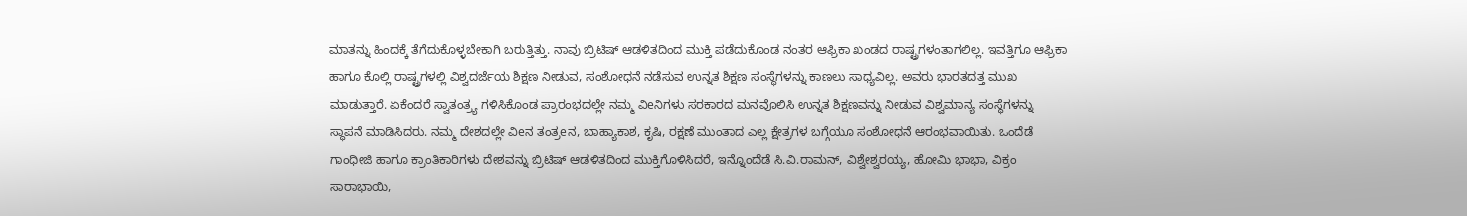ಮಾತನ್ನು ಹಿಂದಕ್ಕೆ ತೆಗೆದುಕೊಳ್ಳಬೇಕಾಗಿ ಬರುತ್ತಿತ್ತು. ನಾವು ಬ್ರಿಟಿಷ್ ಆಡಳಿತದಿಂದ ಮುಕ್ತಿ ಪಡೆದುಕೊಂಡ ನಂತರ ಆಫ್ರಿಕಾ ಖಂಡದ ರಾಷ್ಟ್ರಗಳಂತಾಗಲಿಲ್ಲ. ಇವತ್ತಿಗೂ ಆಫ್ರಿಕಾ ಹಾಗೂ ಕೊಲ್ಲಿ ರಾಷ್ಟ್ರಗಳಲ್ಲಿ ವಿಶ್ವದರ್ಜೆಯ ಶಿಕ್ಷಣ ನೀಡುವ, ಸಂಶೋಧನೆ ನಡೆಸುವ ಉನ್ನತ ಶಿಕ್ಷಣ ಸಂಸ್ಥೆಗಳನ್ನು ಕಾಣಲು ಸಾಧ್ಯವಿಲ್ಲ. ಅವರು ಭಾರತದತ್ತ ಮುಖ ಮಾಡುತ್ತಾರೆ. ಏಕೆಂದರೆ ಸ್ವಾತಂತ್ರ್ಯ ಗಳಿಸಿಕೊಂಡ ಪ್ರಾರಂಭದಲ್ಲೇ ನಮ್ಮ ವಿeನಿಗಳು ಸರಕಾರದ ಮನವೊಲಿಸಿ ಉನ್ನತ ಶಿಕ್ಷಣವನ್ನು ನೀಡುವ ವಿಶ್ವಮಾನ್ಯ ಸಂಸ್ಥೆಗಳನ್ನು ಸ್ಥಾಪನೆ ಮಾಡಿಸಿದರು. ನಮ್ಮ ದೇಶದಲ್ಲೇ ವಿeನ ತಂತ್ರeನ, ಬಾಹ್ಯಾಕಾಶ, ಕೃಷಿ, ರಕ್ಷಣೆ ಮುಂತಾದ ಎಲ್ಲ ಕ್ಷೇತ್ರಗಳ ಬಗ್ಗೆಯೂ ಸಂಶೋಧನೆ ಆರಂಭವಾಯಿತು. ಒಂದೆಡೆ ಗಾಂಧೀಜಿ ಹಾಗೂ ಕ್ರಾಂತಿಕಾರಿಗಳು ದೇಶವನ್ನು ಬ್ರಿಟಿಷ್ ಆಡಳಿತದಿಂದ ಮುಕ್ತಿಗೊಳಿಸಿದರೆ, ಇನ್ನೊಂದೆಡೆ ಸಿ.ವಿ.ರಾಮನ್, ವಿಶ್ವೇಶ್ವರಯ್ಯ, ಹೋಮಿ ಭಾಭಾ, ವಿಕ್ರಂ ಸಾರಾಭಾಯಿ,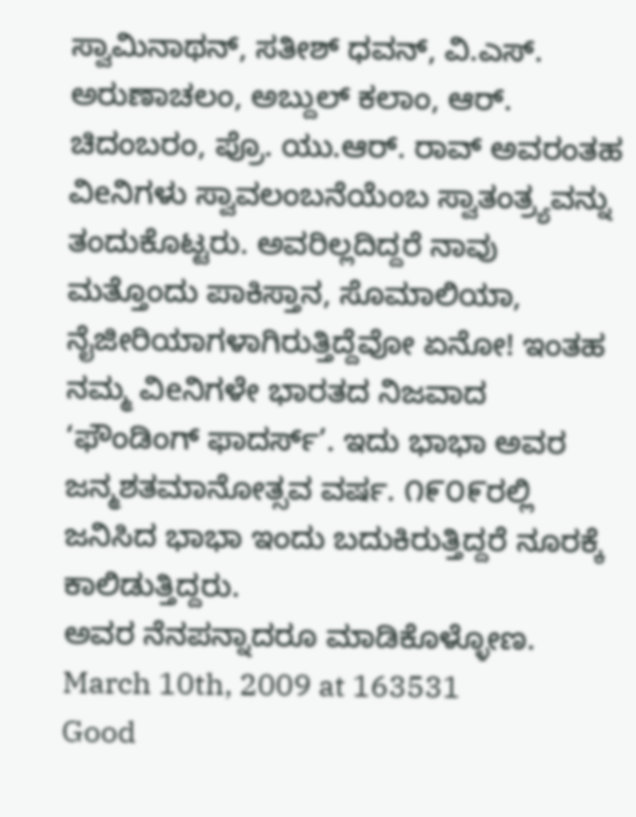ಸ್ವಾಮಿನಾಥನ್, ಸತೀಶ್ ಧವನ್, ವಿ.ಎಸ್. ಅರುಣಾಚಲಂ, ಅಬ್ದುಲ್ ಕಲಾಂ, ಆರ್. ಚಿದಂಬರಂ, ಪ್ರೊ. ಯು.ಆರ್. ರಾವ್ ಅವರಂತಹ ವಿeನಿಗಳು ಸ್ವಾವಲಂಬನೆಯೆಂಬ ಸ್ವಾತಂತ್ರ್ಯವನ್ನು ತಂದುಕೊಟ್ಟರು. ಅವರಿಲ್ಲದಿದ್ದರೆ ನಾವು ಮತ್ತೊಂದು ಪಾಕಿಸ್ತಾನ, ಸೊಮಾಲಿಯಾ, ನೈಜೀರಿಯಾಗಳಾಗಿರುತ್ತಿದ್ದೆವೋ ಏನೋ! ಇಂತಹ ನಮ್ಮ ವಿeನಿಗಳೇ ಭಾರತದ ನಿಜವಾದ ‘ಫೌಂಡಿಂಗ್ ಫಾದರ್ಸ್’. ಇದು ಭಾಭಾ ಅವರ ಜನ್ಮಶತಮಾನೋತ್ಸವ ವರ್ಷ. ೧೯೦೯ರಲ್ಲಿ ಜನಿಸಿದ ಭಾಭಾ ಇಂದು ಬದುಕಿರುತ್ತಿದ್ದರೆ ನೂರಕ್ಕೆ ಕಾಲಿಡುತ್ತಿದ್ದರು.
ಅವರ ನೆನಪನ್ನಾದರೂ ಮಾಡಿಕೊಳ್ಳೋಣ.
March 10th, 2009 at 163531
Good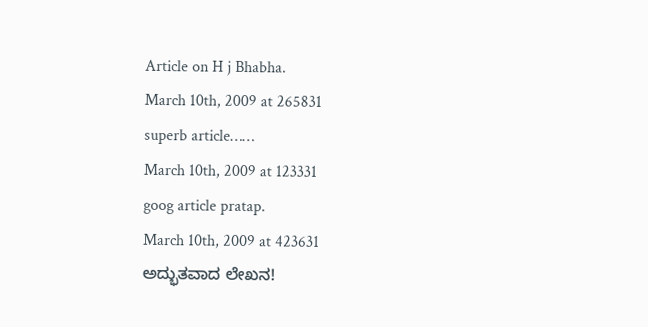Article on H j Bhabha.
March 10th, 2009 at 265831
superb article……
March 10th, 2009 at 123331
goog article pratap.
March 10th, 2009 at 423631
ಅದ್ಭುತವಾದ ಲೇಖನ!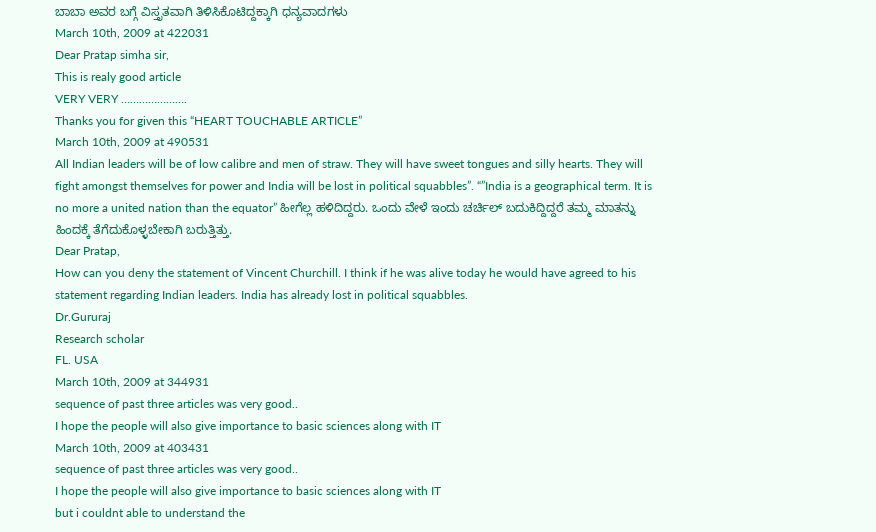ಬಾಬಾ ಅವರ ಬಗ್ಗೆ ವಿಸ್ತೃತವಾಗಿ ತಿಳಿಸಿಕೊಟಿದ್ದಕ್ಕಾಗಿ ಧನ್ಯವಾದಗಳು
March 10th, 2009 at 422031
Dear Pratap simha sir,
This is realy good article
VERY VERY ………………….
Thanks you for given this “HEART TOUCHABLE ARTICLE”
March 10th, 2009 at 490531
All Indian leaders will be of low calibre and men of straw. They will have sweet tongues and silly hearts. They will fight amongst themselves for power and India will be lost in political squabbles”. “”India is a geographical term. It is no more a united nation than the equator” ಹೀಗೆಲ್ಲ ಹಳಿದಿದ್ದರು. ಒಂದು ವೇಳೆ ಇಂದು ಚರ್ಚಿಲ್ ಬದುಕಿದ್ದಿದ್ದರೆ ತಮ್ಮ ಮಾತನ್ನು ಹಿಂದಕ್ಕೆ ತೆಗೆದುಕೊಳ್ಳಬೇಕಾಗಿ ಬರುತ್ತಿತ್ತು.
Dear Pratap,
How can you deny the statement of Vincent Churchill. I think if he was alive today he would have agreed to his statement regarding Indian leaders. India has already lost in political squabbles.
Dr.Gururaj
Research scholar
FL. USA
March 10th, 2009 at 344931
sequence of past three articles was very good..
I hope the people will also give importance to basic sciences along with IT
March 10th, 2009 at 403431
sequence of past three articles was very good..
I hope the people will also give importance to basic sciences along with IT
but i couldnt able to understand the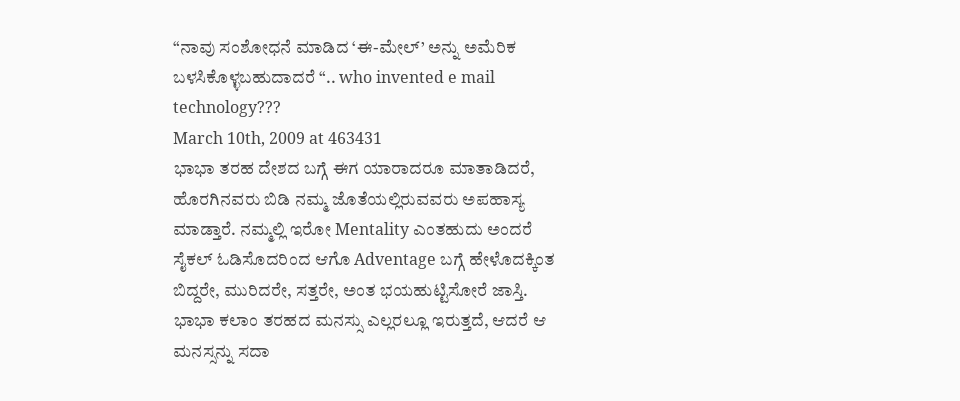“ನಾವು ಸಂಶೋಧನೆ ಮಾಡಿದ ‘ಈ-ಮೇಲ್’ ಅನ್ನು ಅಮೆರಿಕ ಬಳಸಿಕೊಳ್ಳಬಹುದಾದರೆ “.. who invented e mail technology???
March 10th, 2009 at 463431
ಭಾಭಾ ತರಹ ದೇಶದ ಬಗ್ಗೆ ಈಗ ಯಾರಾದರೂ ಮಾತಾಡಿದರೆ, ಹೊರಗಿನವರು ಬಿಡಿ ನಮ್ಮ ಜೊತೆಯಲ್ಲಿರುವವರು ಅಪಹಾಸ್ಯ ಮಾಡ್ತಾರೆ. ನಮ್ಮಲ್ಲಿ ಇರೋ Mentality ಎಂತಹುದು ಅಂದರೆ ಸೈಕಲ್ ಓಡಿಸೊದರಿಂದ ಆಗೊ Adventage ಬಗ್ಗೆ ಹೇಳೊದಕ್ಕಿಂತ ಬಿದ್ದರೇ, ಮುರಿದರೇ, ಸತ್ತರೇ, ಅಂತ ಭಯಹುಟ್ಟಿಸೋರೆ ಜಾಸ್ತಿ. ಭಾಭಾ ಕಲಾಂ ತರಹದ ಮನಸ್ಸು ಎಲ್ಲರಲ್ಲೂ ಇರುತ್ತದೆ, ಆದರೆ ಆ ಮನಸ್ಸನ್ನು ಸದಾ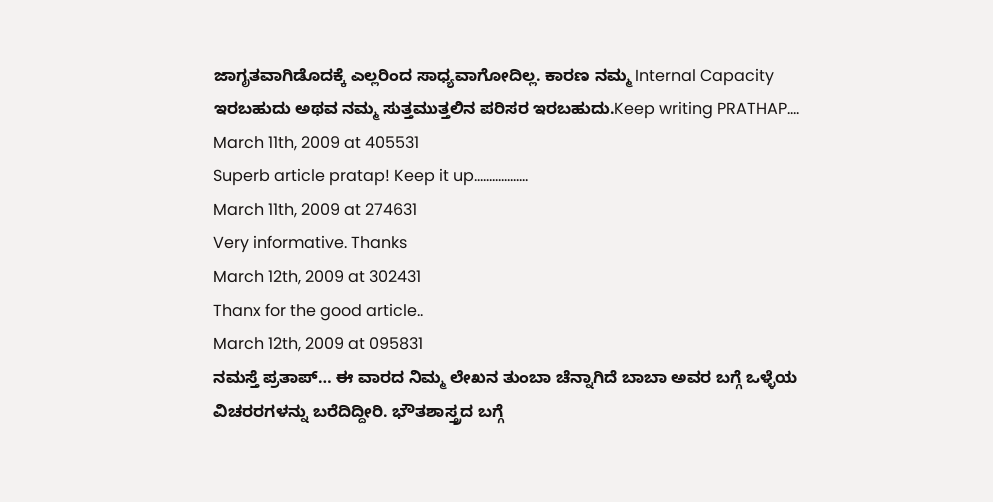ಜಾಗೃತವಾಗಿಡೊದಕ್ಕೆ ಎಲ್ಲರಿಂದ ಸಾಧ್ಯವಾಗೋದಿಲ್ಲ. ಕಾರಣ ನಮ್ಮ Internal Capacity ಇರಬಹುದು ಅಥವ ನಮ್ಮ ಸುತ್ತಮುತ್ತಲಿನ ಪರಿಸರ ಇರಬಹುದು.Keep writing PRATHAP….
March 11th, 2009 at 405531
Superb article pratap! Keep it up………………
March 11th, 2009 at 274631
Very informative. Thanks
March 12th, 2009 at 302431
Thanx for the good article..
March 12th, 2009 at 095831
ನಮಸ್ತೆ ಪ್ರತಾಪ್… ಈ ವಾರದ ನಿಮ್ಮ ಲೇಖನ ತುಂಬಾ ಚೆನ್ನಾಗಿದೆ ಬಾಬಾ ಅವರ ಬಗ್ಗೆ ಒಳ್ಳೆಯ ವಿಚರರಗಳನ್ನು ಬರೆದಿದ್ದೀರಿ. ಭೌತಶಾಸ್ತ್ರದ ಬಗ್ಗೆ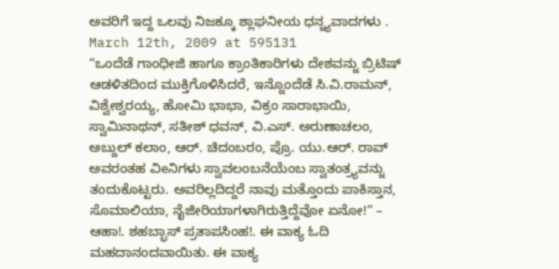ಅವರಿಗೆ ಇದ್ದ ಒಲವು ನಿಜಕ್ಕೂ ಶ್ಲಾಘನೀಯ ಧನ್ನ್ಯವಾದಗಳು .
March 12th, 2009 at 595131
“ಒಂದೆಡೆ ಗಾಂಧೀಜಿ ಹಾಗೂ ಕ್ರಾಂತಿಕಾರಿಗಳು ದೇಶವನ್ನು ಬ್ರಿಟಿಷ್ ಆಡಳಿತದಿಂದ ಮುಕ್ತಿಗೊಳಿಸಿದರೆ, ಇನ್ನೊಂದೆಡೆ ಸಿ.ವಿ.ರಾಮನ್, ವಿಶ್ವೇಶ್ವರಯ್ಯ, ಹೋಮಿ ಭಾಭಾ, ವಿಕ್ರಂ ಸಾರಾಭಾಯಿ, ಸ್ವಾಮಿನಾಥನ್, ಸತೀಶ್ ಧವನ್, ವಿ.ಎಸ್. ಅರುಣಾಚಲಂ, ಅಬ್ದುಲ್ ಕಲಾಂ, ಆರ್. ಚಿದಂಬರಂ, ಪ್ರೊ. ಯು.ಆರ್. ರಾವ್ ಅವರಂತಹ ವಿeನಿಗಳು ಸ್ವಾವಲಂಬನೆಯೆಂಬ ಸ್ವಾತಂತ್ರ್ಯವನ್ನು ತಂದುಕೊಟ್ಟರು. ಅವರಿಲ್ಲದಿದ್ದರೆ ನಾವು ಮತ್ತೊಂದು ಪಾಕಿಸ್ತಾನ, ಸೊಮಾಲಿಯಾ, ನೈಜೀರಿಯಾಗಳಾಗಿರುತ್ತಿದ್ದೆವೋ ಏನೋ!” – ಆಹಾ!. ಶಹಬ್ಭಾಸ್ ಪ್ರತಾಪಸಿಂಹ!. ಈ ವಾಕ್ಯ ಓದಿ ಮಹದಾನಂದವಾಯಿತು. ಈ ವಾಕ್ಯ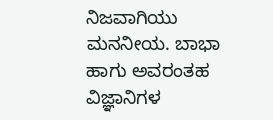ನಿಜವಾಗಿಯು ಮನನೀಯ. ಬಾಭಾ ಹಾಗು ಅವರಂತಹ ವಿಜ್ಞಾನಿಗಳ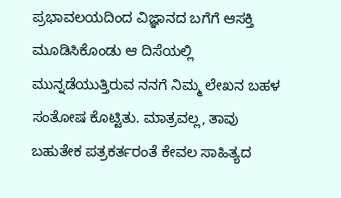ಪ್ರಭಾವಲಯದಿಂದ ವಿಜ್ಞಾನದ ಬಗೆಗೆ ಆಸಕ್ತಿ ಮೂಡಿಸಿಕೊಂಡು ಆ ದಿಸೆಯಲ್ಲಿ ಮುನ್ನಡೆಯುತ್ತಿರುವ ನನಗೆ ನಿಮ್ಮ ಲೇಖನ ಬಹಳ ಸಂತೋಷ ಕೊಟ್ಟಿತು. ಮಾತ್ರವಲ್ಲ, ತಾವು ಬಹುತೇಕ ಪತ್ರಕರ್ತರಂತೆ ಕೇವಲ ಸಾಹಿತ್ಯದ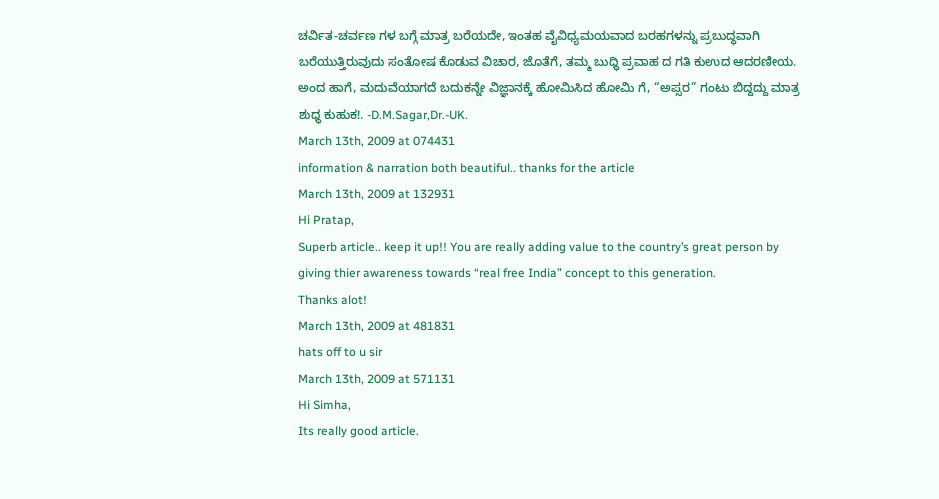ಚರ್ವಿತ-ಚರ್ವಣ ಗಳ ಬಗ್ಗೆ ಮಾತ್ರ ಬರೆಯದೇ, ಇಂತಹ ವೈವಿಧ್ಯಮಯವಾದ ಬರಹಗಳನ್ನು ಪ್ರಬುದ್ಧವಾಗಿ ಬರೆಯುತ್ತಿರುವುದು ಸಂತೋಷ ಕೊಡುವ ವಿಚಾರ, ಜೊತೆಗೆ, ತಮ್ಮ ಬುಧ್ಧಿ ಪ್ರವಾಹ ದ ಗತಿ ಕುಉದ ಆದರಣೀಯ.
ಅಂದ ಹಾಗೆ, ಮದುವೆಯಾಗದೆ ಬದುಕನ್ನೇ ವಿಜ್ಞಾನಕ್ಕೆ ಹೋಮಿಸಿದ ಹೋಮಿ ಗೆ, “ಅಪ್ಸರ” ಗಂಟು ಬಿದ್ದದ್ದು ಮಾತ್ರ ಶುಧ್ಧ ಕುಹುಕ!. -D.M.Sagar,Dr.-UK.
March 13th, 2009 at 074431
information & narration both beautiful.. thanks for the article
March 13th, 2009 at 132931
Hi Pratap,
Superb article.. keep it up!! You are really adding value to the country’s great person by giving thier awareness towards “real free India” concept to this generation.
Thanks alot!
March 13th, 2009 at 481831
hats off to u sir
March 13th, 2009 at 571131
Hi Simha,
Its really good article.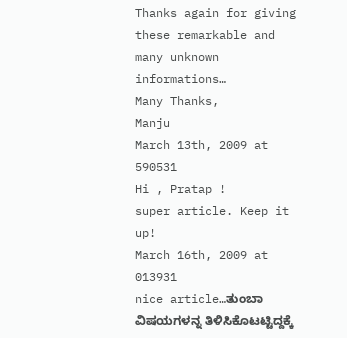Thanks again for giving these remarkable and many unknown informations…
Many Thanks,
Manju
March 13th, 2009 at 590531
Hi , Pratap !
super article. Keep it up!
March 16th, 2009 at 013931
nice article…ತುಂಬಾ ವಿಷಯಗಳನ್ನ ತಿಳಿಸಿಕೊಟಟ್ಟಿದ್ದಕ್ಕೆ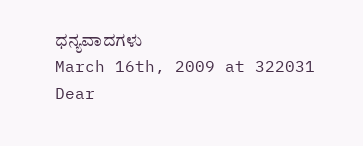ಧನ್ಯವಾದಗಳು
March 16th, 2009 at 322031
Dear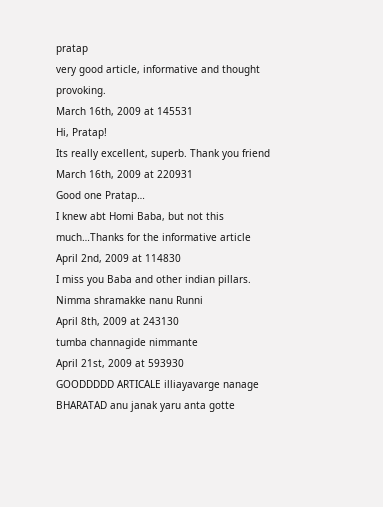pratap
very good article, informative and thought provoking.
March 16th, 2009 at 145531
Hi, Pratap!
Its really excellent, superb. Thank you friend
March 16th, 2009 at 220931
Good one Pratap…
I knew abt Homi Baba, but not this much…Thanks for the informative article
April 2nd, 2009 at 114830
I miss you Baba and other indian pillars. Nimma shramakke nanu Runni
April 8th, 2009 at 243130
tumba channagide nimmante
April 21st, 2009 at 593930
GOODDDDD ARTICALE illiayavarge nanage BHARATAD anu janak yaru anta gotte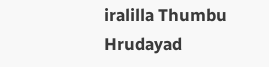iralilla Thumbu Hrudayad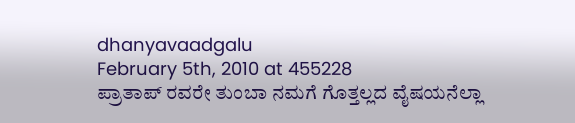dhanyavaadgalu
February 5th, 2010 at 455228
ಪ್ರಾತಾಪ್ ರವರೇ ತುಂಬಾ ನಮಗೆ ಗೊತ್ತಲ್ಲದ ವೈಷಯನೆಲ್ಲಾ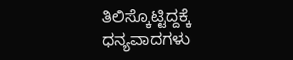ತಿಲಿಸ್ಕೊಟ್ಟಿದ್ದಕ್ಕೆ ಧನ್ಯವಾದಗಳು